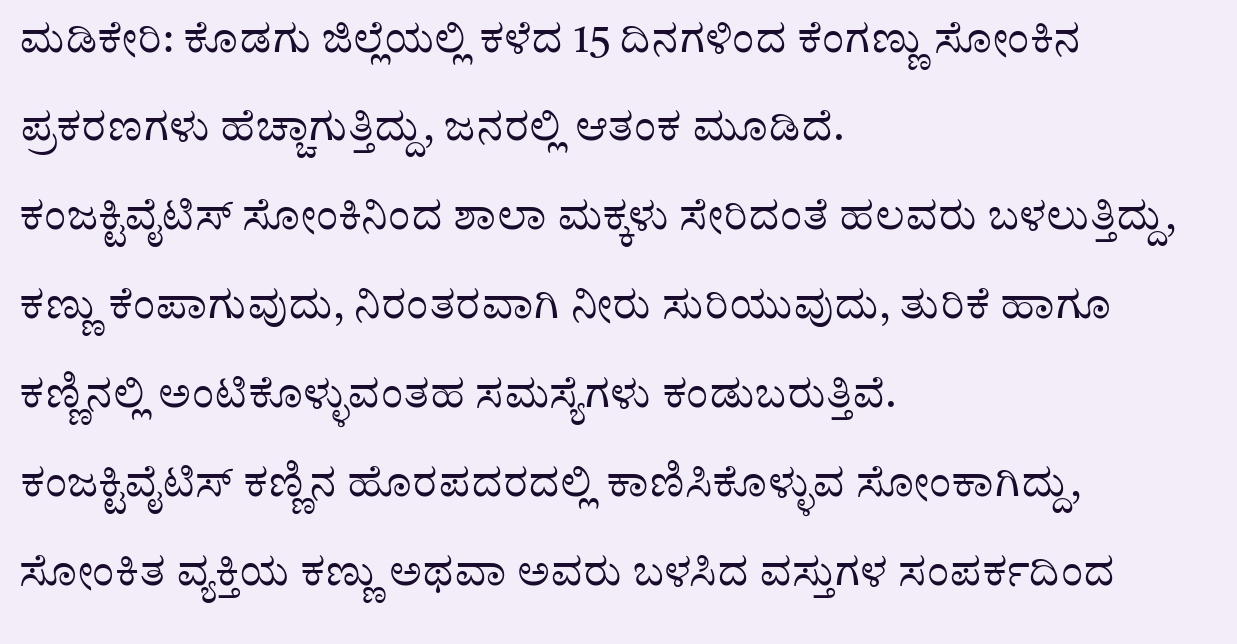ಮಡಿಕೇರಿ: ಕೊಡಗು ಜಿಲ್ಲೆಯಲ್ಲಿ ಕಳೆದ 15 ದಿನಗಳಿಂದ ಕೆಂಗಣ್ಣು ಸೋಂಕಿನ ಪ್ರಕರಣಗಳು ಹೆಚ್ಚಾಗುತ್ತಿದ್ದು, ಜನರಲ್ಲಿ ಆತಂಕ ಮೂಡಿದೆ.
ಕಂಜಕ್ಟಿವೈಟಿಸ್ ಸೋಂಕಿನಿಂದ ಶಾಲಾ ಮಕ್ಕಳು ಸೇರಿದಂತೆ ಹಲವರು ಬಳಲುತ್ತಿದ್ದು, ಕಣ್ಣು ಕೆಂಪಾಗುವುದು, ನಿರಂತರವಾಗಿ ನೀರು ಸುರಿಯುವುದು, ತುರಿಕೆ ಹಾಗೂ ಕಣ್ಣಿನಲ್ಲಿ ಅಂಟಿಕೊಳ್ಳುವಂತಹ ಸಮಸ್ಯೆಗಳು ಕಂಡುಬರುತ್ತಿವೆ.
ಕಂಜಕ್ಟಿವೈಟಿಸ್ ಕಣ್ಣಿನ ಹೊರಪದರದಲ್ಲಿ ಕಾಣಿಸಿಕೊಳ್ಳುವ ಸೋಂಕಾಗಿದ್ದು, ಸೋಂಕಿತ ವ್ಯಕ್ತಿಯ ಕಣ್ಣು ಅಥವಾ ಅವರು ಬಳಸಿದ ವಸ್ತುಗಳ ಸಂಪರ್ಕದಿಂದ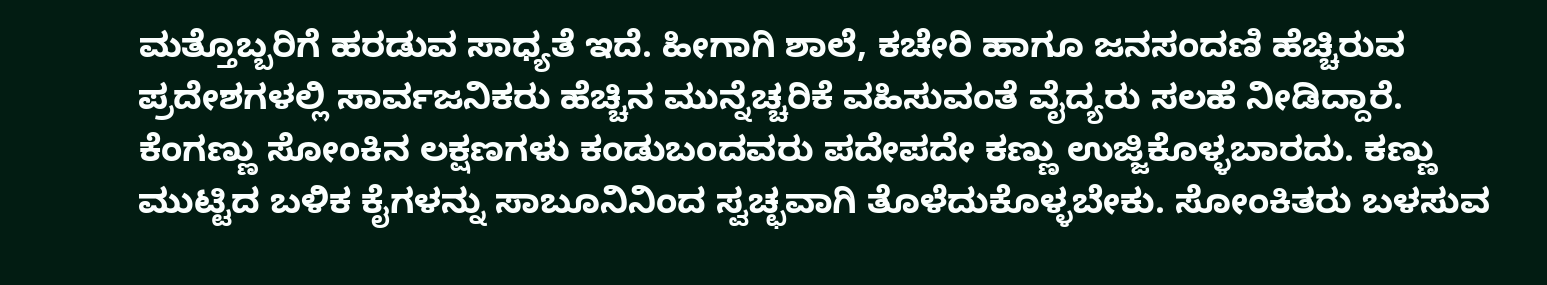ಮತ್ತೊಬ್ಬರಿಗೆ ಹರಡುವ ಸಾಧ್ಯತೆ ಇದೆ. ಹೀಗಾಗಿ ಶಾಲೆ, ಕಚೇರಿ ಹಾಗೂ ಜನಸಂದಣಿ ಹೆಚ್ಚಿರುವ ಪ್ರದೇಶಗಳಲ್ಲಿ ಸಾರ್ವಜನಿಕರು ಹೆಚ್ಚಿನ ಮುನ್ನೆಚ್ಚರಿಕೆ ವಹಿಸುವಂತೆ ವೈದ್ಯರು ಸಲಹೆ ನೀಡಿದ್ದಾರೆ.
ಕೆಂಗಣ್ಣು ಸೋಂಕಿನ ಲಕ್ಷಣಗಳು ಕಂಡುಬಂದವರು ಪದೇಪದೇ ಕಣ್ಣು ಉಜ್ಜಿಕೊಳ್ಳಬಾರದು. ಕಣ್ಣು ಮುಟ್ಟಿದ ಬಳಿಕ ಕೈಗಳನ್ನು ಸಾಬೂನಿನಿಂದ ಸ್ವಚ್ಛವಾಗಿ ತೊಳೆದುಕೊಳ್ಳಬೇಕು. ಸೋಂಕಿತರು ಬಳಸುವ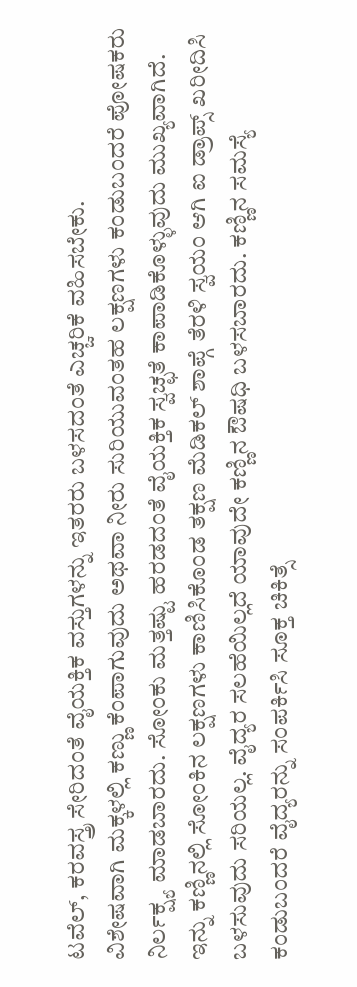ಟವೆಲ್, ಕರವಸ್ತ್ರ ಸೇರಿದಂತೆ ವೈಯಕ್ತಿಕ ವಸ್ತುಗಳನ್ನು ಇತರರು ಬಳಸದಂತೆ ಎಚ್ಚರಿಕೆ ವಹಿಸಬೇಕು.
ವಿಶೇಷವಾಗಿ ಮಕ್ಕಳಲ್ಲಿ ಕಣ್ಣು ಕೆಂಪಾಗುವುದು ಅಥವಾ ನೀರು ಸುರಿಯುವಂತಹ ಲಕ್ಷಣಗಳು ಕಂಡುಬಂದರೆ ಪೋಷಕರು ನಿರ್ಲಕ್ಷ್ಯ ಮಾಡಬಾರದು. ಸೋಂಕು ಮತ್ತಷ್ಟು ಹರಡದಂತೆ ವೈಯಕ್ತಿಕ ಸ್ವಚ್ಛತೆ ಕಾಪಾಡಿಕೊಳ್ಳುವುದು ಮುಖ್ಯವಾಗಿದೆ.
ಇನ್ನು ಕಣ್ಣಿನಲ್ಲಿ ಸೋಂಕಿನ ಲಕ್ಷಣಗಳು ಕಾಣಿಸಿಕೊಂಡ ತಕ್ಷಣ ಮೆಡಿಕಲ್ ಶಾಪ್ಗೆ ತೆರಳಿ ಸ್ವಯಂ ಆಗಿ ಐ ಡ್ರಾಪ್ಸ್ ಖರೀದಿಸಿ ಬಳಸುವುದು ಸರಿಯಲ್ಲ. ವೈದ್ಯರ ಸಲಹೆಯಿಲ್ಲದೆ ಯಾವುದೇ ಕಣ್ಣಿನ ಔಷಧಿ ಬಳಸಬಾರದು. ಕಣ್ಣಿನ ಸಮಸ್ಯೆ ಕಂಡುಬಂದರೆ ವೈದ್ಯರನ್ನು ಸಂಪರ್ಕಿಸಿ ಸೂಕ್ತ ಚಿಕಿತ್ಸೆ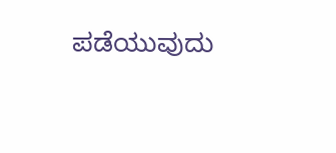ಪಡೆಯುವುದು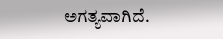ಅಗತ್ಯವಾಗಿದೆ.